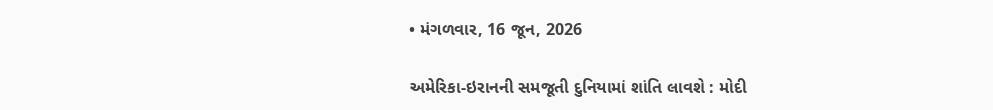• મંગળવાર, 16 જૂન, 2026

અમેરિકા-ઇરાનની સમજૂતી દુનિયામાં શાંતિ લાવશે : મોદી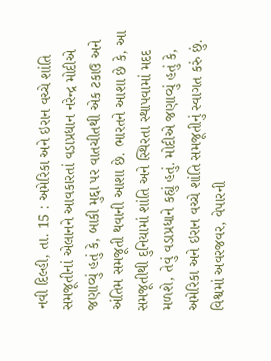નવી દિલ્હી, તા. 15 : અમેરિકા અને ઇરાન વચ્ચે શાંતિ સમજૂતીનાં એલાનને આવકારતાં વડાપ્રધાન નરેન્દ્ર મોદીએ જણાવ્યું હતું કે, બાકી મુદ્દા પર વાતચીતથી એક ટકાઉ અને અંતિમ સમજૂતી થવાની આશા છે. ભારતને આશા છે કે, આ સમજૂતીથી દુનિયામાં શાંતિ અને સ્થિરતા સ્થાપવામાં મદદ મળશે, તેવું વડાપ્રધાને કહ્યું હતું. મોદીએ જણાવ્યું હતું કે, અમેરિકા અને ઇરાન વચ્ચે શાંતિ સમજૂતીનું સ્વાગત કરું છું. વિશ્વમાં અવરજવર, વેપારની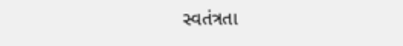સ્વતંત્રતા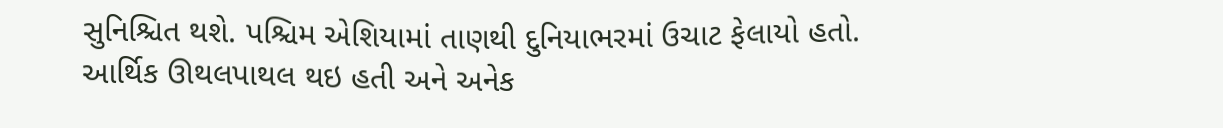સુનિશ્ચિત થશે. પશ્ચિમ એશિયામાં તાણથી દુનિયાભરમાં ઉચાટ ફેલાયો હતો. આર્થિક ઊથલપાથલ થઇ હતી અને અનેક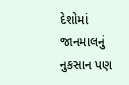દેશોમાં જાનમાલનું નુકસાન પણ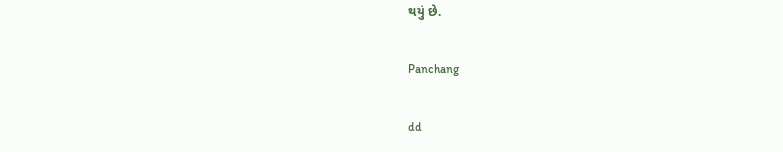થયું છે.

Panchang

dd